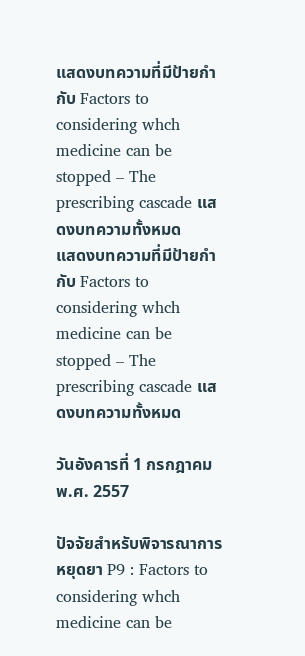แสดงบทความที่มีป้ายกำกับ Factors to considering whch medicine can be stopped – The prescribing cascade แสดงบทความทั้งหมด
แสดงบทความที่มีป้ายกำกับ Factors to considering whch medicine can be stopped – The prescribing cascade แสดงบทความทั้งหมด

วันอังคารที่ 1 กรกฎาคม พ.ศ. 2557

ปัจจัยสำหรับพิจารณาการหยุดยา P9 : Factors to considering whch medicine can be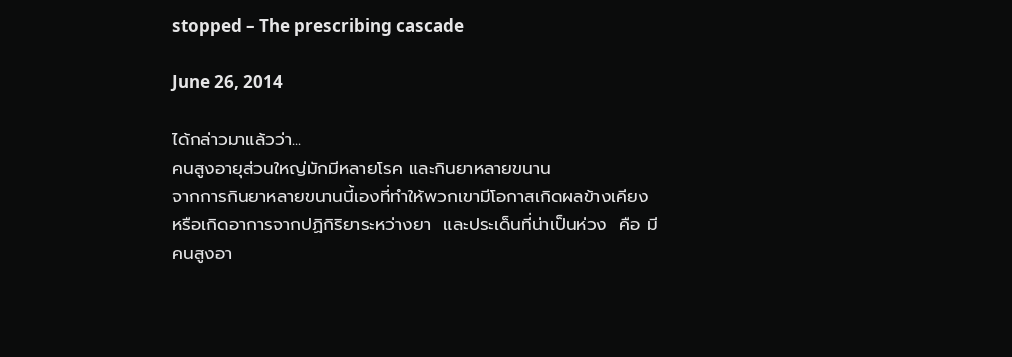stopped – The prescribing cascade

June 26, 2014

ได้กล่าวมาแล้วว่า...
คนสูงอายุส่วนใหญ่มักมีหลายโรค และกินยาหลายขนาน
จากการกินยาหลายขนานนี้เองที่ทำให้พวกเขามีโอกาสเกิดผลข้างเคียง
หรือเกิดอาการจากปฏิกิริยาระหว่างยา  และประเด็นที่น่าเป็นห่วง  คือ มี
คนสูงอา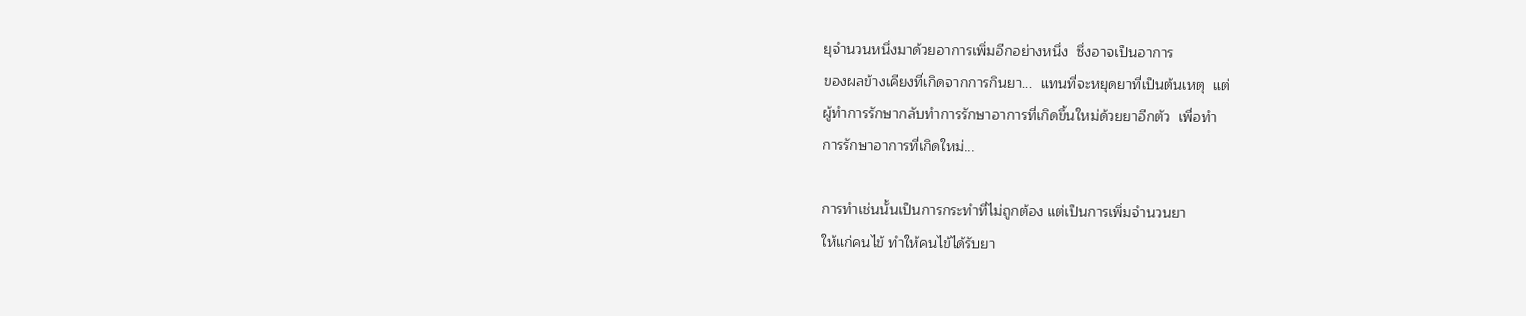ยุจำนวนหนึ่งมาด้วยอาการเพิ่มอีกอย่างหนึ่ง  ซึ่งอาจเป็นอาการ
ของผลข้างเคียงที่เกิดจากการกินยา...  แทนที่จะหยุดยาที่เป็นต้นเหตุ  แต่
ผู้ทำการรักษากลับทำการรักษาอาการที่เกิดขึ้นใหม่ด้วยยาอีกตัว  เพื่อทำ
การรักษาอาการที่เกิดใหม่...

การทำเช่นนั้นเป็นการกระทำที่ไม่ถูกต้อง แต่เป็นการเพิ่มจำนวนยา
ให้แก่คนไข้ ทำให้คนไข้ได้รับยา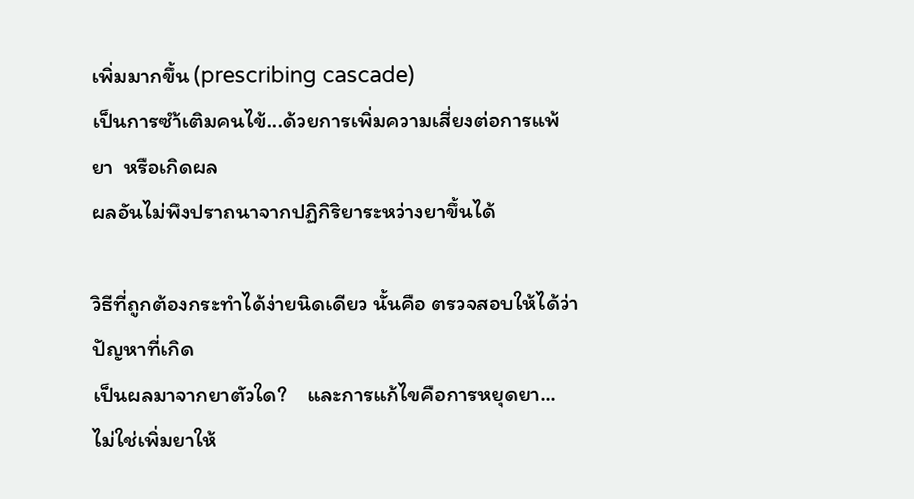เพิ่มมากขึ้น (prescribing cascade)
เป็นการซำ้เติมคนไข้...ด้วยการเพิ่มความเสี่ยงต่อการแพ้ยา  หรือเกิดผล
ผลอันไม่พึงปราถนาจากปฏิกิริยาระหว่างยาขึ้นได้

วิธีที่ถูกต้องกระทำได้ง่ายนิดเดียว นั้นคือ ตรวจสอบให้ได้ว่า  ปัญหาที่เกิด
เป็นผลมาจากยาตัวใด?    และการแก้ไขคือการหยุดยา...
ไม่ใช่เพิ่มยาให้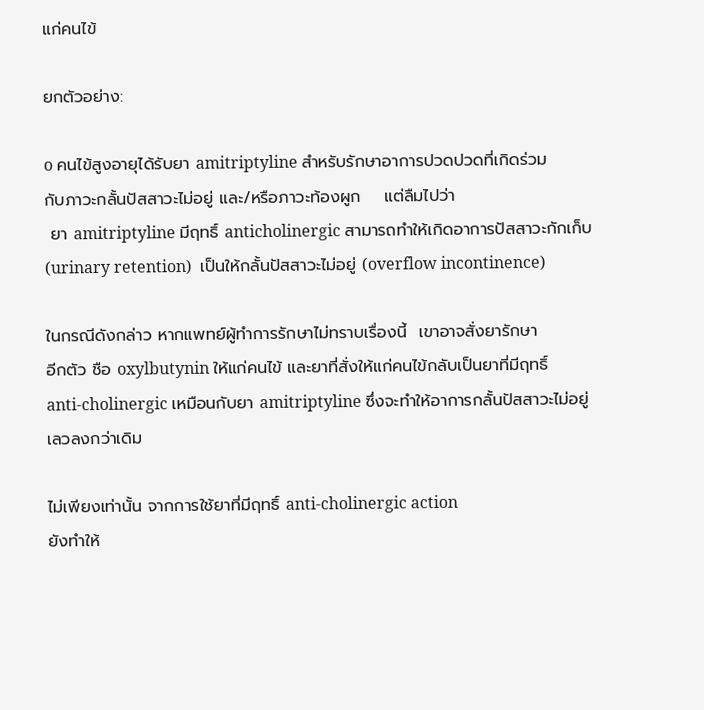แก่คนไข้

ยกตัวอย่าง:

o คนไข้สูงอายุได้รับยา amitriptyline สำหรับรักษาอาการปวดปวดที่เกิดร่วม
กับภาวะกลั้นปัสสาวะไม่อยู่ และ/หรือภาวะท้องผูก    แต่ลืมไปว่า
 ยา amitriptyline มีฤทธิ์ anticholinergic สามารถทำให้เกิดอาการปัสสาวะกักเก็บ
(urinary retention)  เป็นให้กลั้นปัสสาวะไม่อยู่ (overflow incontinence)

ในกรณีดังกล่าว หากแพทย์ผู้ทำการรักษาไม่ทราบเรื่องนี้  เขาอาจสั่งยารักษา
อีกตัว ชือ oxylbutynin ให้แก่คนไข้ และยาที่สั่งให้แก่คนไข้กลับเป็นยาที่มีฤทธิ์
anti-cholinergic เหมือนกับยา amitriptyline ซึ่งจะทำให้อาการกลั้นปัสสาวะไม่อยู่
เลวลงกว่าเดิม

ไม่เพียงเท่านั้น จากการใช้ยาที่มีฤทธิ์ anti-cholinergic action
ยังทำให้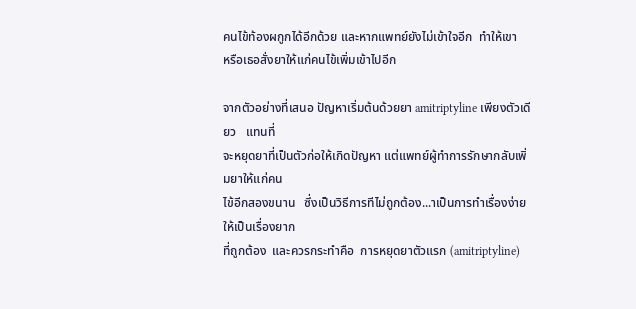คนไข้ท้องผกูกได้อีกด้วย และหากแพทย์ยังไม่เข้าใจอีก  ทำให้เขา
หรือเธอสั่งยาให้แก่คนไข้เพิ่มเข้าไปอีก

จากตัวอย่างที่เสนอ ปัญหาเริ่มต้นด้วยยา amitriptyline เพียงตัวเดียว   แทนที่
จะหยุดยาที่เป็นตัวก่อให้เกิดปัญหา แต่แพทย์ผู้ทำการรักษากลับเพิ่มยาให้แก่คน
ไข้อีกสองขนาน   ซึ่งเป็นวิธีการทีไม่ถูกต้อง...าเป็นการทำเรื่องง่ายให้เป็นเรื่องยาก
ที่ถูกต้อง  และควรกระทำคือ  การหยุดยาตัวแรก (amitriptyline)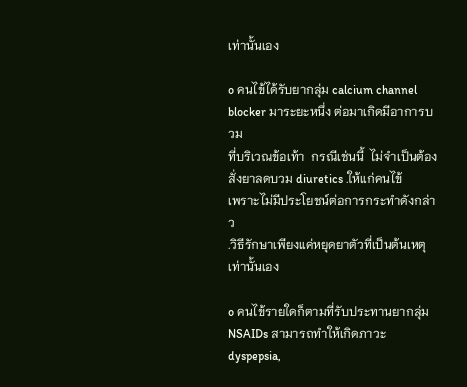เท่านั้นเอง

o คนไข้ได้รับยากลุ่ม calcium channel blocker มาระยะหนึ่ง ต่อมาเกิดมีอาการบวม
ที่บริเวณข้อเท้า  กรณีเช่นนี้  ไม่จำเป็นต้องสั่งยาลดบวม diuretics .ให้แก่คนไข้
เพราะไม่มีประโยชน์ต่อการกระทำดังกล่าว
.วิธีรักษาเพียงแค่หยุดยาตัวที่เป็นต้นเหตุเท่านั้นเอง

o คนไข้รายใดก็ตามที่รับประทานยากลุ่ม NSAIDs สามารถทำให้เกิดภาวะ dyspepsia,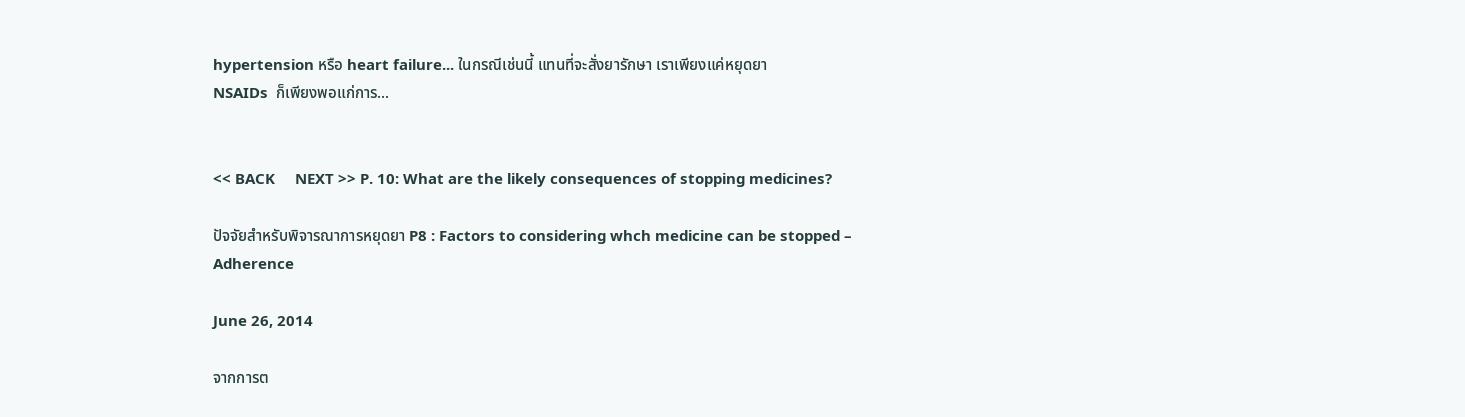hypertension หรือ heart failure... ในกรณีเช่นนี้ แทนที่จะสั่งยารักษา เราเพียงแค่หยุดยา
NSAIDs  ก็เพียงพอแก่การ...


<< BACK     NEXT >> P. 10: What are the likely consequences of stopping medicines?

ปัจจัยสำหรับพิจารณาการหยุดยา P8 : Factors to considering whch medicine can be stopped – Adherence

June 26, 2014

จากการต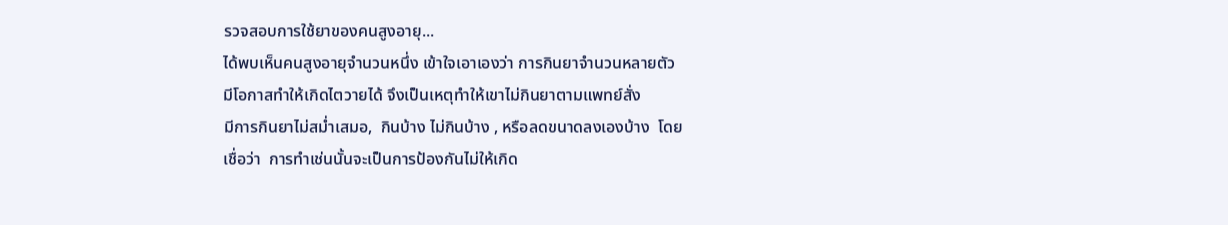รวจสอบการใช้ยาของคนสูงอายุ...
ได้พบเห็นคนสูงอายุจำนวนหนึ่ง เข้าใจเอาเองว่า การกินยาจำนวนหลายตัว
มีโอกาสทำให้เกิดไตวายได้ จึงเป็นเหตุทำให้เขาไม่กินยาตามแพทย์สั่ง
มีการกินยาไม่สม่ำเสมอ,  กินบ้าง ไม่กินบ้าง , หรือลดขนาดลงเองบ้าง  โดย
เชื่อว่า  การทำเช่นนั้นจะเป็นการป้องกันไม่ให้เกิด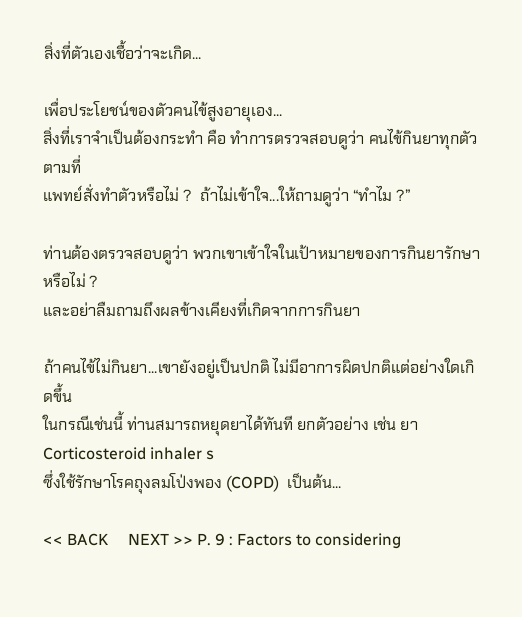สิ่งที่ตัวเองเชื้อว่าจะเกิด...

เพื่อประโยชน์ของตัวคนไข้สูงอายุเอง...
สิ่งที่เราจำเป็นต้องกระทำ คือ ทำการตรวจสอบดูว่า คนไข้กินยาทุกตัวตามที่
แพทย์สั่งทำตัวหรือไม่ ?  ถ้าไม่เข้าใจ...ให้ถามดูว่า “ทำไม ?”

ท่านต้องตรวจสอบดูว่า พวกเขาเข้าใจในเป้าหมายของการกินยารักษาหรือไม่ ?
และอย่าลืมถามถึงผลข้างเคียงที่เกิดจากการกินยา

ถ้าคนไข้ไม่กินยา...เขายังอยู่เป็นปกติ ไม่มีอาการผิดปกติแต่อย่างใดเกิดขึ้น
ในกรณีเช่นนี้ ท่านสมารถหยุดยาได้ทันที ยกตัวอย่าง เช่น ยา Corticosteroid inhaler s
ซึ่งใช้รักษาโรคถุงลมโป่งพอง (COPD)  เป็นต้น...

<< BACK     NEXT >> P. 9 : Factors to considering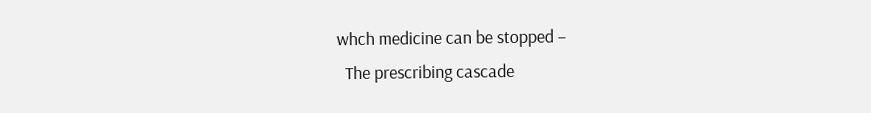whch medicine can be stopped –
  The prescribing cascade